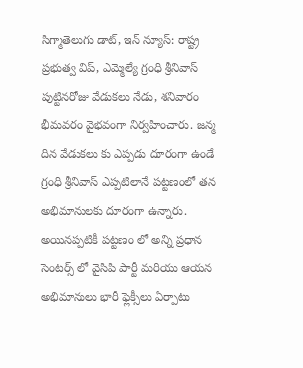సిగ్మాతెలుగు డాట్, ఇన్ న్యూస్: రాష్ట్ర ప్రభుత్వ విప్, ఎమ్మెల్యే గ్రంధి శ్రీనివాస్ పుట్టినరోజు వేడుకలు నేడు, శనివారం భీమవరం వైభవంగా నిర్వహించారు. జన్మ దిన వేడుకలు కు ఎప్పడు దూరంగా ఉండే గ్రంధి శ్రీనివాస్ ఎప్పటిలానే పట్టణంలో తన అభిమానులకు దూరంగా ఉన్నారు. అయినప్పటికీ పట్టణం లో అన్ని ప్రధాన సెంటర్స్ లో వైసిపి పార్టీ మరియు ఆయన అభిమానులు భారీ ఫ్లెక్సీలు ఏర్పాటు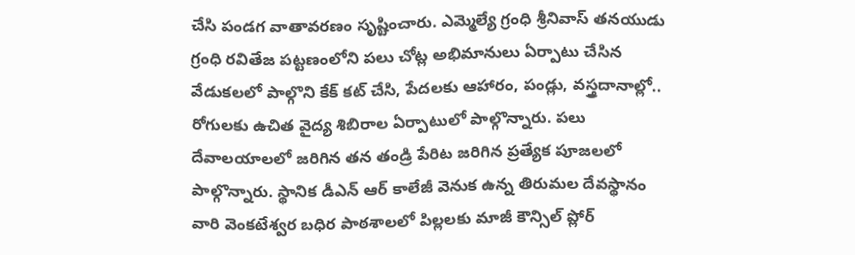చేసి పండగ వాతావరణం సృష్టించారు. ఎమ్మెల్యే గ్రంధి శ్రీనివాస్ తనయుడు గ్రంధి రవితేజ పట్టణంలోని పలు చోట్ల అభిమానులు ఏర్పాటు చేసిన వేడుకలలో పాల్గొని కేక్ కట్ చేసి, పేదలకు ఆహారం, పండ్లు, వస్త్రదానాల్లో.. రోగులకు ఉచిత వైద్య శిబిరాల ఏర్పాటులో పాల్గొన్నారు. పలు దేవాలయాలలో జరిగిన తన తండ్రి పేరిట జరిగిన ప్రత్యేక పూజలలో పాల్గొన్నారు. స్థానిక డీఎన్ ఆర్ కాలేజీ వెనుక ఉన్న తిరుమల దేవస్థానం వారి వెంకటేశ్వర బధిర పాఠశాలలో పిల్లలకు మాజీ కౌన్సిల్ ప్లోర్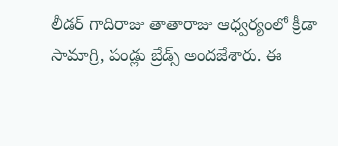లీడర్ గాదిరాజు తాతారాజు ఆధ్వర్యంలో క్రీడా సామాగ్రి, పండ్లు బ్రేడ్స్ అందజేశారు. ఈ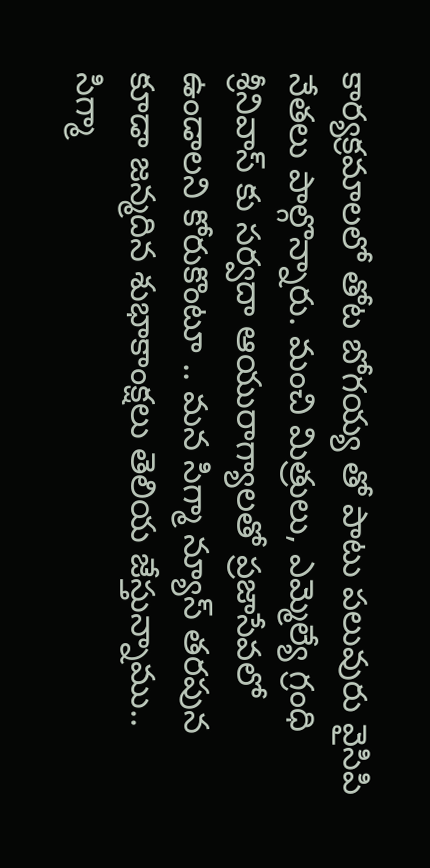కార్యక్రమాలలో తోట బోగయ్య తో పాటు పలువురు వైసిపి నేతలు పాల్గొన్నారు. మంచి మిత్రులు, ఎమ్మెల్యే గ్రంధి శ్రీనివాస్ కు సర్వదా ఆయురాగ్యాలతో ప్రజాసేవలో ఉండాలని కోరుకొంటూ .. మన సిగ్మా న్యూస్ తరపున కూడా జన్మదిన శుభాకాంక్షలు తెలియ జేస్తున్నాము.. సిగ్మా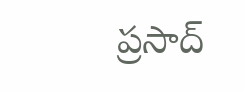ప్రసాద్